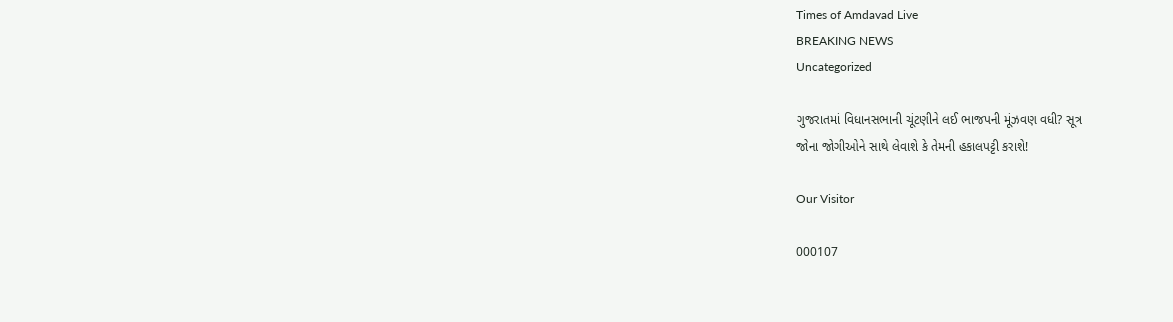Times of Amdavad Live
BREAKING NEWS
Uncategorized

ગુજરાતમાં વિધાનસભાની ચૂંટણીને લઈ ભાજપની મૂંઝવણ વધી? સૂત્ર
જોના જોગીઓને સાથે લેવાશે કે તેમની હકાલપટ્ટી કરાશે!

Our Visitor

000107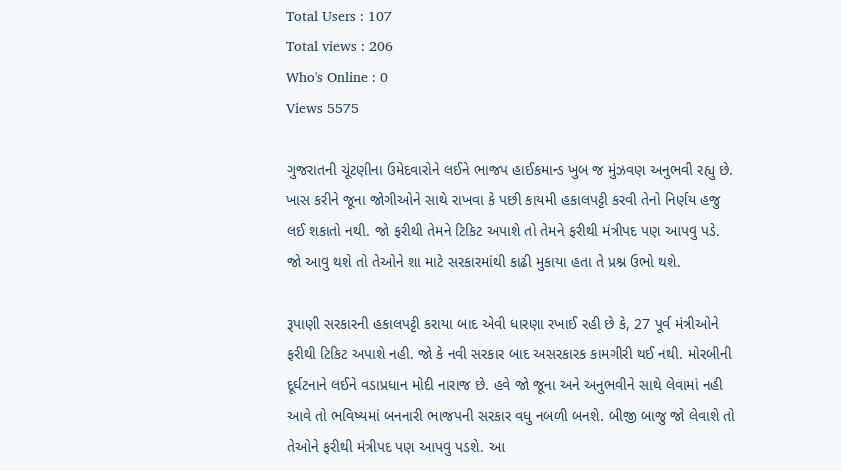Total Users : 107
Total views : 206
Who's Online : 0
Views 5575

ગુજરાતની ચૂંટણીના ઉમેદવારોને લઈને ભાજપ હાઈકમાન્ડ ખુબ જ મુંઝવણ અનુભવી રહ્યુ છે. ખાસ કરીને જૂના જોગીઓને સાથે રાખવા કે પછી કાયમી હકાલપટ્ટી કરવી તેનો નિર્ણય હજુ લઈ શકાતો નથી. જો ફરીથી તેમને ટિકિટ અપાશે તો તેમને ફરીથી મંત્રીપદ પણ આપવુ પડે. જો આવુ થશે તો તેઓને શા માટે સરકારમાંથી કાઢી મુકાયા હતા તે પ્રશ્ન ઉભો થશે.

રૂપાણી સરકારની હકાલપટ્ટી કરાયા બાદ એવી ધારણા રખાઈ રહી છે કે, 27 પૂર્વ મંત્રીઓને ફરીથી ટિકિટ અપાશે નહી. જો કે નવી સરકાર બાદ અસરકારક કામગીરી થઈ નથી. મોરબીની દૂર્ઘટનાને લઈને વડાપ્રધાન મોદી નારાજ છે. હવે જો જૂના અને અનુભવીને સાથે લેવામાં નહી આવે તો ભવિષ્યમાં બનનારી ભાજપની સરકાર વધુ નબળી બનશે. બીજી બાજુ જો લેવાશે તો તેઓને ફરીથી મંત્રીપદ પણ આપવુ પડશે. આ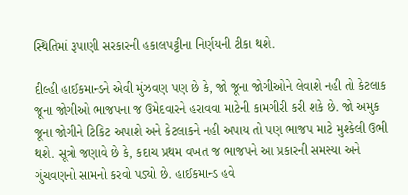સ્થિતિમાં રૂપાણી સરકારની હકાલપટ્ટીના નિર્ણયની ટીકા થશે.

દીલ્હી હાઈકમાન્ડને એવી મુંઝવણ પણ છે કે, જો જૂના જોગીઓને લેવાશે નહી તો કેટલાક જૂના જોગીઓ ભાજપના જ ઉમેદવારને હરાવવા માટેની કામગીરી કરી શકે છે. જો અમુક જૂના જોગીને ટિકિટ અપાશે અને કેટલાકને નહી અપાય તો પણ ભાજપ માટે મુશ્કેલી ઉભી થશે. સૂત્રો જણાવે છે કે, કદાચ પ્રથમ વખત જ ભાજપને આ પ્રકારની સમસ્યા અને ગુંચવણનો સામનો કરવો પડ્યો છે. હાઈકમાન્ડ હવે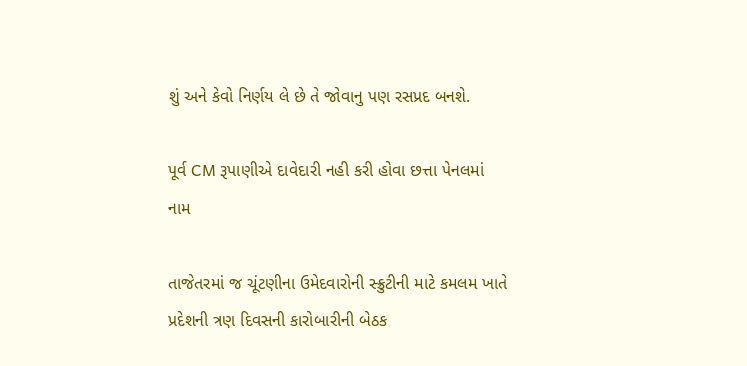શું અને કેવો નિર્ણય લે છે તે જોવાનુ પણ રસપ્રદ બનશે.

પૂર્વ CM રૂપાણીએ દાવેદારી નહી કરી હોવા છત્તા પેનલમાં નામ

તાજેતરમાં જ ચૂંટણીના ઉમેદવારોની સ્ક્રુટીની માટે કમલમ ખાતે પ્રદેશની ત્રણ દિવસની કારોબારીની બેઠક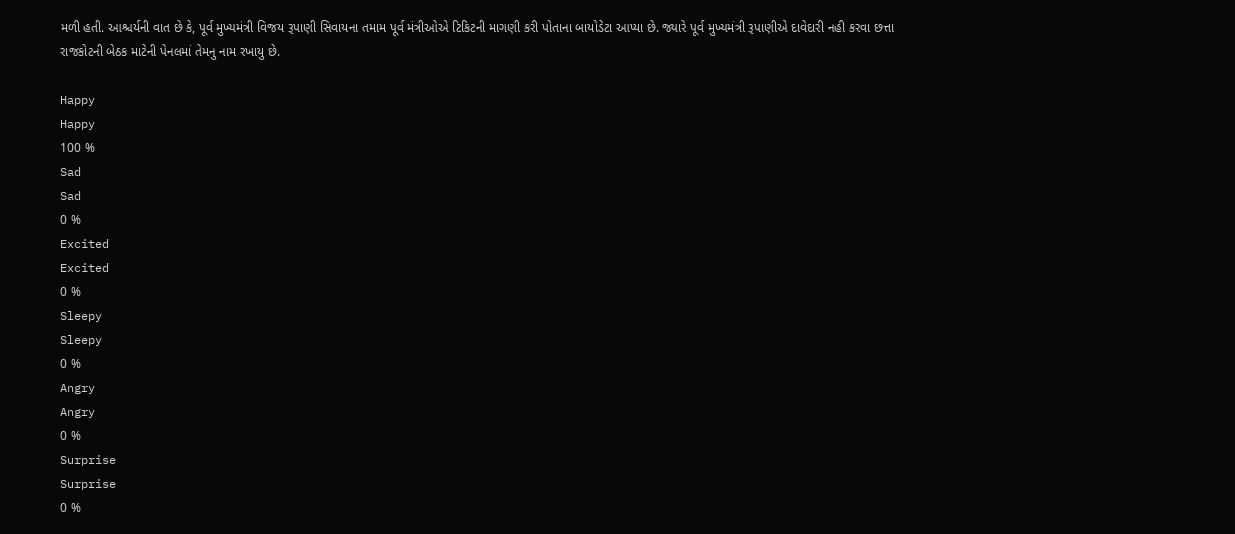મળી હતી. આશ્ચર્યની વાત છે કે, પૂર્વ મુખ્યમંત્રી વિજય રૂપાણી સિવાયના તમામ પૂર્વ મંત્રીઓએ ટિકિટની માગણી કરી પોતાના બાયોડેટા આપ્યા છે. જ્યારે પૂર્વ મુખ્યમંત્રી રૂપાણીએ દાવેદારી નહી કરવા છત્તા રાજકોટની બેઠક માટેની પેનલમાં તેમનુ નામ રખાયુ છે.

Happy
Happy
100 %
Sad
Sad
0 %
Excited
Excited
0 %
Sleepy
Sleepy
0 %
Angry
Angry
0 %
Surprise
Surprise
0 %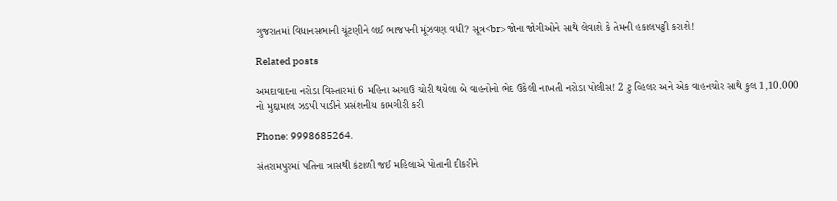ગુજરાતમાં વિધાનસભાની ચૂંટણીને લઈ ભાજપની મૂંઝવણ વધી? સૂત્ર<br>જોના જોગીઓને સાથે લેવાશે કે તેમની હકાલપટ્ટી કરાશે!

Related posts

અમદાવાદના નરોડા વિસ્તારમાં 6 મહિના અગાઉ ચોરી થયેલા બે વાહનોનો ભેદ ઉકેલી નાખતી નરોડા પોલીસ! 2 ટુ વ્હિલર અને એક વાહનચોર સાથે કુલ 1,10.000 નો મુદ્દામાલ ઝડપી પાડીને પ્રસંશનીય કામગીરી કરી

Phone: 9998685264.

સંતરામપુરમાં પતિના ત્રાસથી કંટાળી જઈ મહિલાએ પોતાની દીકરીને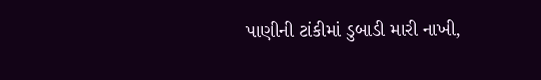પાણીની ટાંકીમાં ડુબાડી મારી નાખી,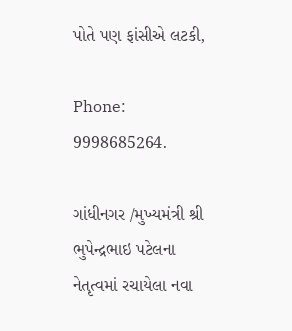પોતે પણ ફાંસીએ લટકી,

Phone: 9998685264.

ગાંધીનગર /મુખ્યમંત્રી શ્રી ભુપેન્દ્રભાઇ પટેલના નેતૃત્વમાં રચાયેલા નવા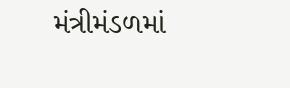મંત્રીમંડળમાં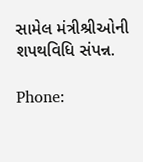સામેલ મંત્રીશ્રીઓની શપથવિધિ સંપન્ન.

Phone: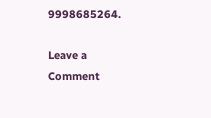9998685264.

Leave a Comment